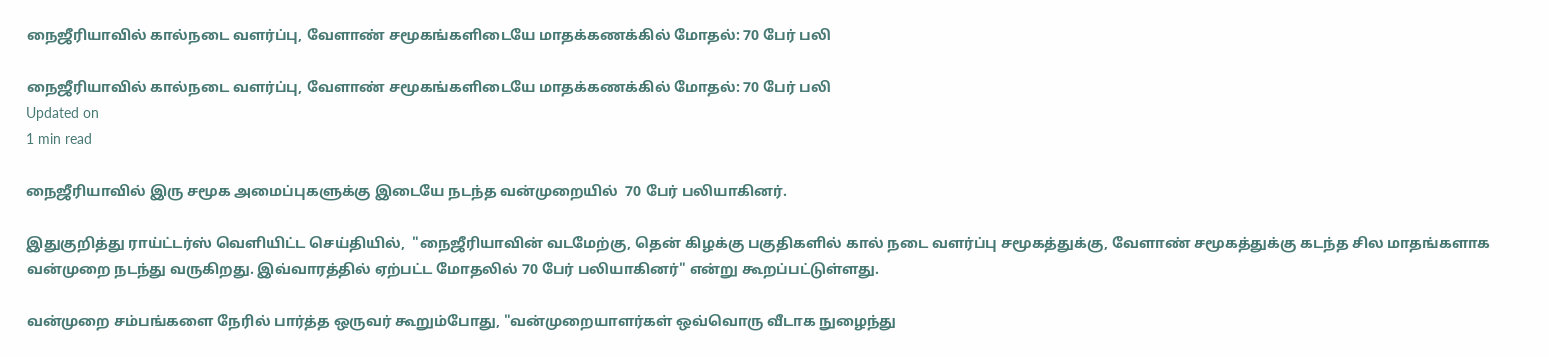நைஜீரியாவில் கால்நடை வளர்ப்பு, வேளாண் சமூகங்களிடையே மாதக்கணக்கில் மோதல்: 70 பேர் பலி

நைஜீரியாவில் கால்நடை வளர்ப்பு, வேளாண் சமூகங்களிடையே மாதக்கணக்கில் மோதல்: 70 பேர் பலி
Updated on
1 min read

நைஜீரியாவில் இரு சமூக அமைப்புகளுக்கு இடையே நடந்த வன்முறையில்  70 பேர் பலியாகினர்.

இதுகுறித்து ராய்ட்டர்ஸ் வெளியிட்ட செய்தியில்,  "நைஜீரியாவின் வடமேற்கு, தென் கிழக்கு பகுதிகளில் கால் நடை வளர்ப்பு சமூகத்துக்கு, வேளாண் சமூகத்துக்கு கடந்த சில மாதங்களாக வன்முறை நடந்து வருகிறது. இவ்வாரத்தில் ஏற்பட்ட மோதலில் 70 பேர் பலியாகினர்" என்று கூறப்பட்டுள்ளது.

வன்முறை சம்பங்களை நேரில் பார்த்த ஒருவர் கூறும்போது, "வன்முறையாளர்கள் ஒவ்வொரு வீடாக நுழைந்து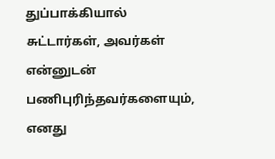துப்பாக்கியால் சுட்டார்கள், அவர்கள் என்னுடன் பணிபுரிந்தவர்களையும், எனது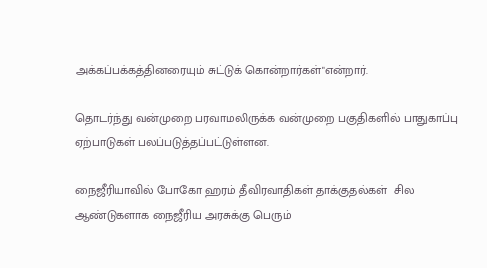அக்கப்பக்கத்தினரையும் சுட்டுக் கொன்றார்கள்"என்றார்.

தொடர்ந்து வன்முறை பரவாமலிருக்க வன்முறை பகுதிகளில் பாதுகாப்பு ஏற்பாடுகள் பலப்படுத்தப்பட்டுள்ளன.

நைஜீரியாவில் போகோ ஹரம் தீவிரவாதிகள் தாக்குதல்கள்  சில ஆண்டுகளாக நைஜீரிய அரசுக்கு பெரும்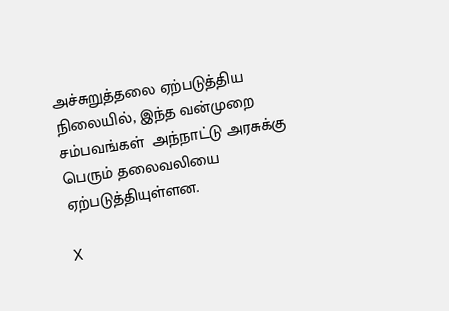அச்சுறுத்தலை ஏற்படுத்திய நிலையில், இந்த வன்முறை சம்பவங்கள்  அந்நாட்டு அரசுக்கு பெரும் தலைவலியை ஏற்படுத்தியுள்ளன.

X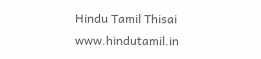Hindu Tamil Thisai
www.hindutamil.in